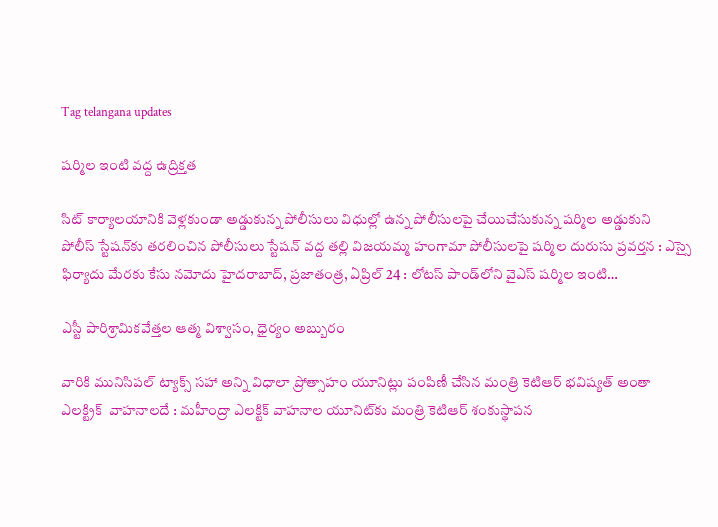Tag telangana updates

షర్మిల ఇంటి వద్ద ఉద్రిక్తత

సిట్‌ ‌కార్యాలయానికి వెళ్లకుండా అడ్డుకున్న పోలీసులు విధుల్లో ఉన్న పోలీసులపై చేయిచేసుకున్న షర్మిల అడ్డుకుని పోలీస్‌ ‌స్టేషన్‌కు తరలించిన పోలీసులు స్టేషన్‌ ‌వద్ద తల్లి విజయమ్మ హంగామా పోలీసులపై షర్మిల దురుసు ప్రవర్తన : ఎస్సై ఫిర్యాదు మేరకు కేసు నమోదు హైదరాబాద్‌, ప్రజాతంత్ర, ఏప్రిల్‌ 24 : లోటస్‌ ‌పాండ్‌లోని వైఎస్‌ ‌షర్మిల ఇంటి…

ఎస్టీ పారిశ్రామికవేత్తల ఆత్మ విశ్వాసం, ధైర్యం అబ్బురం

వారికి మునిసిపల్‌ ‌ట్యాక్స్ ‌సహా అన్ని విధాలా ప్రోత్సాహం యూనిట్లు పంపిణీ చేసిన మంత్రి కెటిఆర్‌ భవిష్యత్‌ అం‌తా ఎలక్ట్రిక్‌  ‌వాహనాలదే : మహీంద్రా ఎలక్టిక్‌ ‌వాహనాల యూనిట్‌కు మంత్రి కెటిఆర్‌ ‌శంకుస్థాపన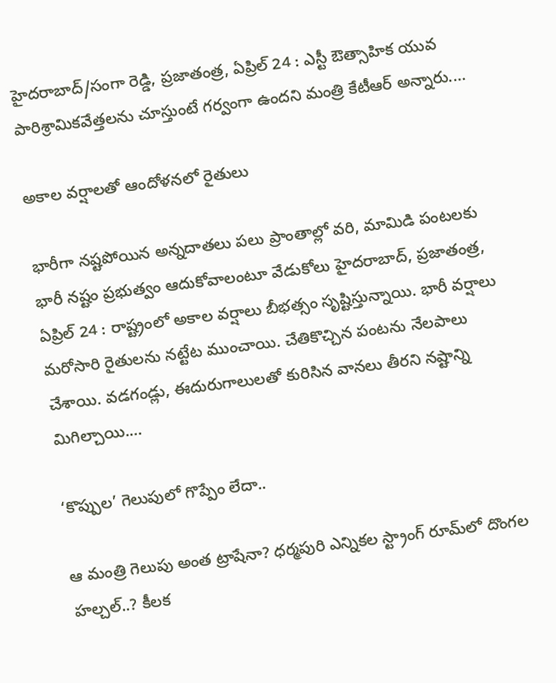హైదరాబాద్‌/సంగా రెడ్డి, ప్రజాతంత్ర, ఏప్రిల్‌ 24 : ఎస్టీ ఔత్సాహిక యువ పారిశ్రామికవేత్తలను చూస్తుంటే గర్వంగా ఉందని మంత్రి కేటీఆర్‌ అన్నారు.…

అకాల వర్షాలతో ఆందోళనలో రైతులు

భారీగా నష్టపోయిన అన్నదాతలు పలు ప్రాంతాల్లో వరి, మామిడి పంటలకు భారీ నష్టం ప్రభుత్వం ఆదుకోవాలంటూ వేడుకోలు హైదరాబాద్‌, ప్రజాతంత్ర, ఏప్రిల్‌ 24 : రాష్ట్రంలో అకాల వర్షాలు బీభత్సం సృష్టిస్తున్నాయి. భారీ వర్షాలు మరోసారి రైతులను నట్టేట ముంచాయి. చేతికొచ్చిన పంటను నేలపాలు చేశాయి. వడగండ్లు, ఈదురుగాలులతో కురిసిన వానలు తీరని నష్టాన్ని మిగిల్చాయి.…

‘కొప్పుల’ గెలుపులో గొప్పేం లేదా..

ఆ మంత్రి గెలుపు అంత ట్రాషేనా? ధర్మపురి ఎన్నికల స్ట్రాంగ్‌ ‌రూమ్‌లో దొంగల హల్చల్‌..? కీలక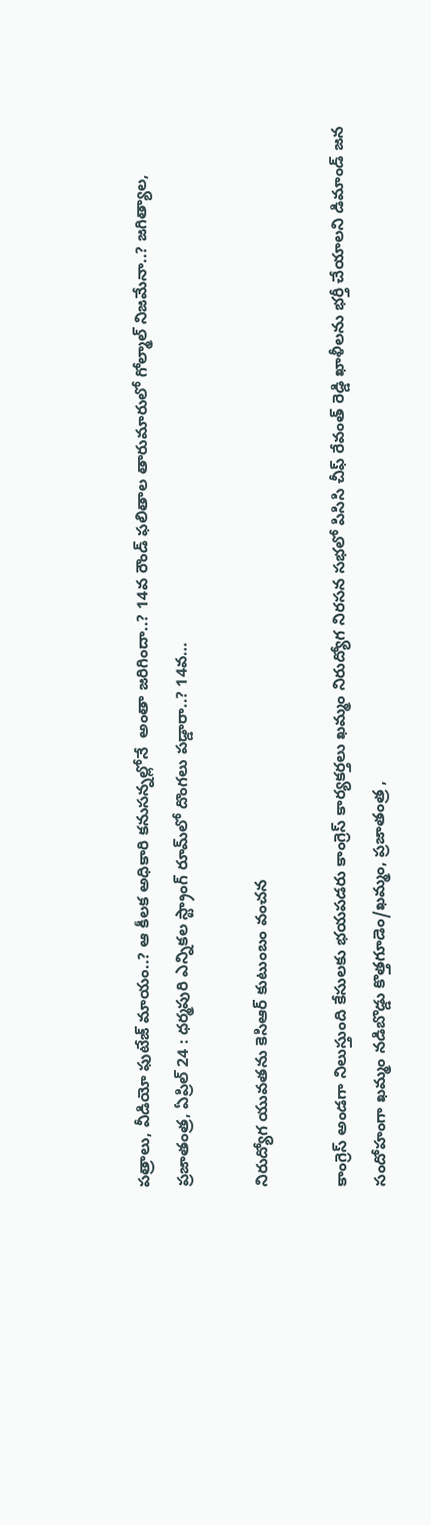పత్రాలు, వీడియో ఫుటేజ్‌ ‌మాయం..? ఆ కీలక అధికారి కనుసన్నల్లోనే  అంతా జరిగిందా..? 14వ రౌండ్‌ ‌ఫలితాల తారుమారులో గోల్మాల్‌ ‌నిజమేనా..? జగిత్యాల, ప్రజాతంత్ర, ఏప్రిల్‌ 24 : ధర్మపురి ఎన్నికల స్ట్రాంగ్‌ ‌రూమ్‌లో దొంగలు పడ్డారా..? 14వ…

నిరుద్యోగ యువతను కెసిఆర్‌ ‌కుటుంబం వంచన

కాంగ్రెస్‌ అం‌డగా నిలుస్తుంది కేసులకు భయపడరు కాంగ్రెస్‌ ‌కార్యకర్తలు ఖమ్మం నిరుద్యోగ నిరసన సభలో పిసిసి చీఫ్‌ ‌రేవంత్‌ ‌రెడ్డి ఖాళీలను భర్తీ చేయాలని డిమాండ్‌ ‌జన సందోహంగా ఖమ్మం నడిబొడ్డు కొత్తగూడెం/ఖమ్మం, ప్రజాతంత్ర ,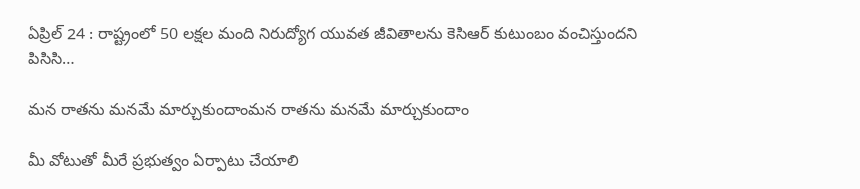ఏప్రిల్‌ 24 : రాష్ట్రంలో 50 లక్షల మంది నిరుద్యోగ యువత జీవితాలను కెసిఆర్‌ ‌కుటుంబం వంచిస్తుందని పిసిసి…

మన రాతను మనమే మార్చుకుందాంమన రాతను మనమే మార్చుకుందాం

మీ వోటుతో మీరే ప్రభుత్వం ఏర్పాటు చేయాలి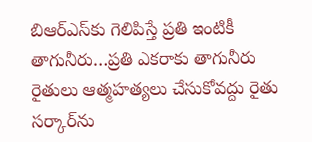బిఆర్‌ఎస్‌కు గెలిపిస్తే ప్రతి ఇంటికీ తాగునీరు…ప్రతి ఎకరాకు తాగునీరు రైతులు ఆత్మహత్యలు చేసుకోవద్దు రైతు సర్కార్‌ను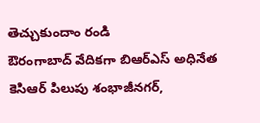తెచ్చుకుందాం రండి ఔరంగాబాద్‌ ‌వేదికగా బిఆర్‌ఎస్‌ అధినేత కెసిఆర్‌ ‌పిలుపు శంభాజీనగర్‌,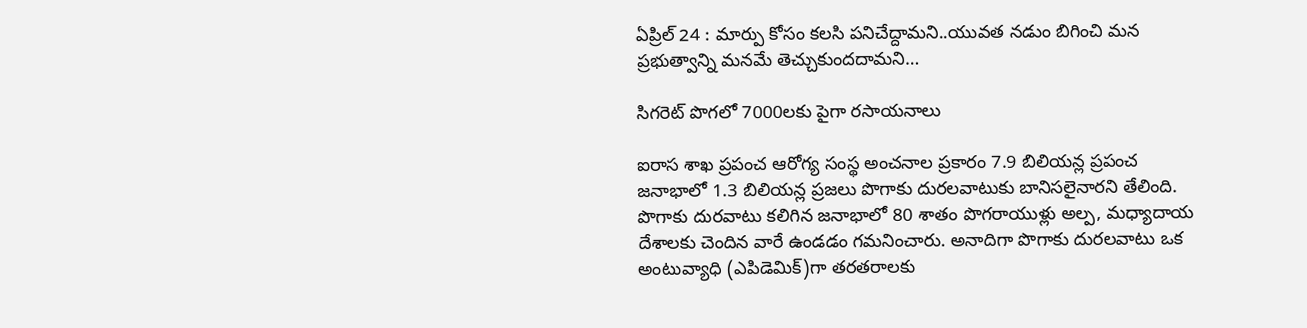ఏ‌ప్రిల్‌ 24 : మార్పు కోసం కలసి పనిచేద్దామని..యువత నడుం బిగించి మన ప్రభుత్వాన్ని మనమే తెచ్చుకుందదామని…

సిగరెట్‌ ‌పొగలో 7000లకు పైగా రసాయనాలు

ఐరాస శాఖ ప్రపంచ ఆరోగ్య సంస్థ అంచనాల ప్రకారం 7.9 బిలియన్ల ప్రపంచ జనాభాలో 1.3 బిలియన్ల ప్రజలు పొగాకు దురలవాటుకు బానిసలైనారని తేలింది. పొగాకు దురవాటు కలిగిన జనాభాలో 80 శాతం పొగరాయుళ్లు అల్ప, మధ్యాదాయ దేశాలకు చెందిన వారే ఉండడం గమనించారు. అనాదిగా పొగాకు దురలవాటు ఒక అంటువ్యాధి (ఎపిడెమిక్‌)గా తరతరాలకు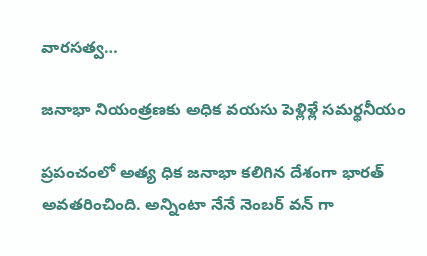వారసత్వ…

జనాభా నియంత్రణకు అధిక వయసు పెళ్లిళ్లే సమర్థనీయం

ప్రపంచంలో అత్య ధిక జనాభా కలిగిన దేశంగా భారత్‌ అవతరించింది. అన్నింటా నేనే నెంబర్‌ ‌వన్‌ ‌గా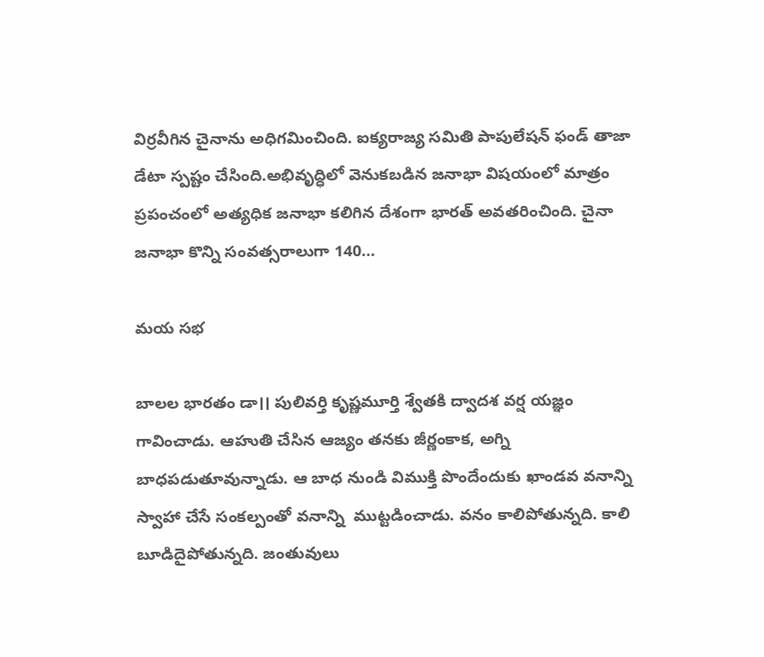విర్రవీగిన చైనాను అధిగమించింది. ఐక్యరాజ్య సమితి పాపులేషన్‌ ‌ఫండ్‌ ‌తాజా డేటా స్పష్టం చేసింది.అభివృద్ధిలో వెనుకబడిన జనాభా విషయంలో మాత్రం ప్రపంచంలో అత్యధిక జనాభా కలిగిన దేశంగా భారత్‌ అవతరించింది. చైనా జనాభా కొన్ని సంవత్సరాలుగా 140…

మయ సభ

బాలల భారతం డా।। పులివర్తి కృష్ణమూర్తి శ్వేతకి ద్వాదశ వర్ష యజ్ఞం గావించాడు. ఆహుతి చేసిన ఆజ్యం తనకు జీర్ణంకాక, అగ్ని బాధపడుతూవున్నాడు. ఆ బాధ నుండి విముక్తి పొందేందుకు ఖాండవ వనాన్ని స్వాహా చేసే సంకల్పంతో వనాన్ని  ముట్టడించాడు. వనం కాలిపోతున్నది. కాలి బూడిదైపోతున్నది. జంతువులు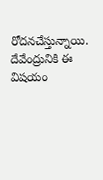రోదనచేస్తున్నాయి. దేవేంద్రునికి ఈ విషయం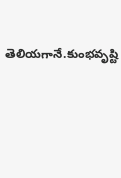తెలియగానే.కుంభవృష్టి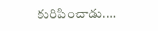కురిపించాడు.…